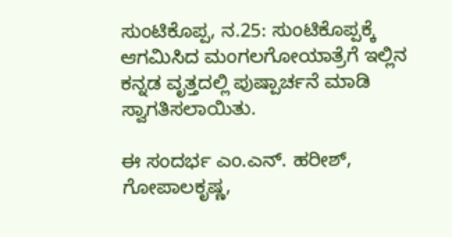ಸುಂಟಿಕೊಪ್ಪ, ನ.25: ಸುಂಟಿಕೊಪ್ಪಕ್ಕೆ ಆಗಮಿಸಿದ ಮಂಗಲಗೋಯಾತ್ರೆಗೆ ಇಲ್ಲಿನ ಕನ್ನಡ ವೃತ್ತದಲ್ಲಿ ಪುಷ್ಪಾರ್ಚನೆ ಮಾಡಿ ಸ್ವಾಗತಿಸಲಾಯಿತು.

ಈ ಸಂದರ್ಭ ಎಂ.ಎನ್. ಹರೀಶ್, ಗೋಪಾಲಕೃಷ್ಣ,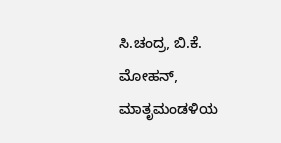ಸಿ.ಚಂದ್ರ, ಬಿ.ಕೆ. ಮೋಹನ್, ಮಾತೃಮಂಡಳಿಯ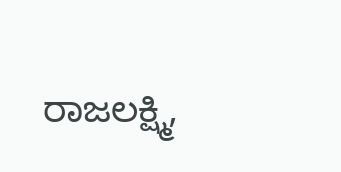ರಾಜಲಕ್ಷ್ಮಿ,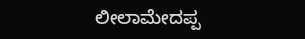ಲೀಲಾಮೇದಪ್ಪ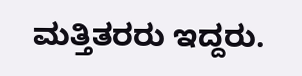ಮತ್ತಿತರರು ಇದ್ದರು.